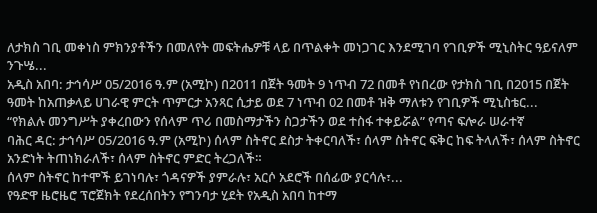ለታክስ ገቢ መቀነስ ምክንያቶችን በመለየት መፍትሔዎቹ ላይ በጥልቀት መነጋገር እንደሚገባ የገቢዎች ሚኒስትር ዓይናለም ንጉሤ...
አዲስ አበባ: ታኅሳሥ 05/2016 ዓ.ም (አሚኮ) በ2011 በጀት ዓመት 9 ነጥብ 72 በመቶ የነበረው የታክስ ገቢ በ2015 በጀት ዓመት ከአጠቃላይ ሀገራዊ ምርት ጥምርታ አንጻር ሲታይ ወደ 7 ነጥብ 02 በመቶ ዝቅ ማለቱን የገቢዎች ሚኒስቴር...
“የክልሉ መንግሥት ያቀረበውን የሰላም ጥሪ በመስማታችን ስጋታችን ወደ ተስፋ ተቀይሯል” የጣና ፍሎራ ሠራተኛ
ባሕር ዳር: ታኅሳሥ 05/2016 ዓ.ም (አሚኮ) ሰላም ስትኖር ደስታ ትቀርባለች፣ ሰላም ስትኖር ፍቅር ከፍ ትላለች፣ ሰላም ስትኖር አንድነት ትጠነክራለች፣ ሰላም ስትኖር ምድር ትረጋለች።
ሰላም ስትኖር ከተሞች ይገነባሉ፣ ጎዳናዎች ያምራሉ፣ አርሶ አደሮች በሰፊው ያርሳሉ፣...
የዓድዋ ዜሮዜሮ ፕሮጀክት የደረሰበትን የግንባታ ሂደት የአዲስ አበባ ከተማ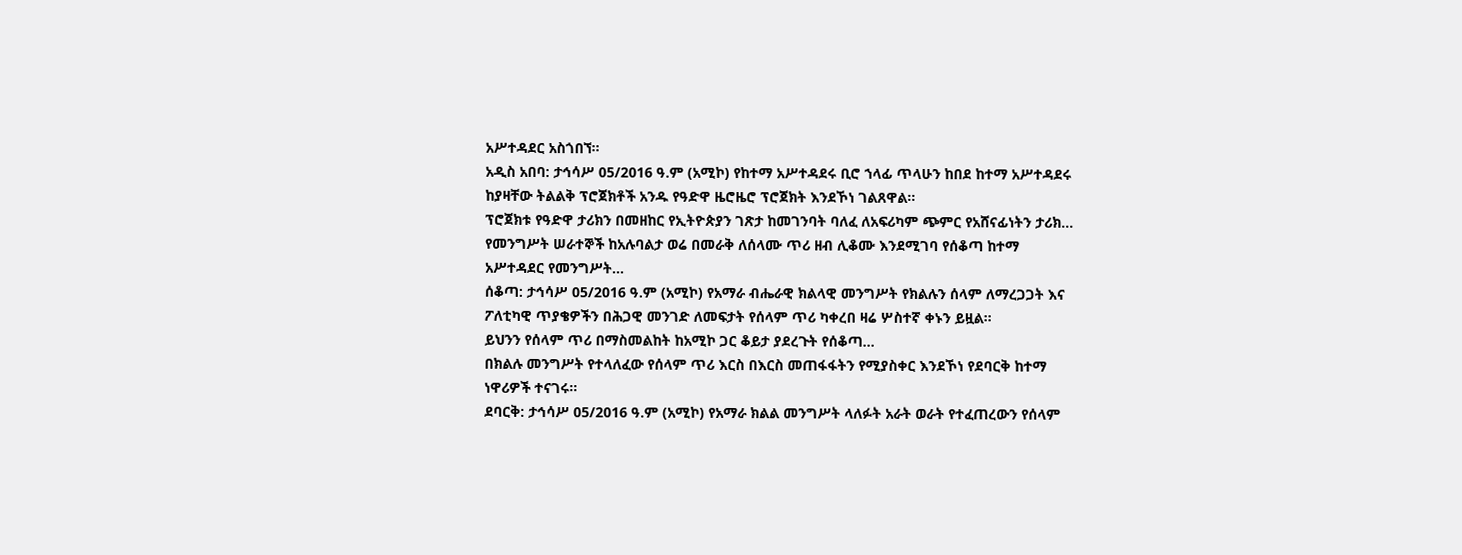አሥተዳደር አስጎበኘ።
አዲስ አበባ: ታኅሳሥ 05/2016 ዓ.ም (አሚኮ) የከተማ አሥተዳደሩ ቢሮ ኀላፊ ጥላሁን ከበደ ከተማ አሥተዳደሩ ከያዛቸው ትልልቅ ፕሮጀክቶች አንዱ የዓድዋ ዜሮዜሮ ፕሮጀክት እንደኾነ ገልጸዋል፡፡
ፕሮጀክቱ የዓድዋ ታሪክን በመዘከር የኢትዮጵያን ገጽታ ከመገንባት ባለፈ ለአፍሪካም ጭምር የአሸናፊነትን ታሪክ...
የመንግሥት ሠራተኞች ከአሉባልታ ወሬ በመራቅ ለሰላሙ ጥሪ ዘብ ሊቆሙ እንደሚገባ የሰቆጣ ከተማ አሥተዳደር የመንግሥት...
ሰቆጣ: ታኅሳሥ 05/2016 ዓ.ም (አሚኮ) የአማራ ብሔራዊ ክልላዊ መንግሥት የክልሉን ሰላም ለማረጋጋት እና ፖለቲካዊ ጥያቄዎችን በሕጋዊ መንገድ ለመፍታት የሰላም ጥሪ ካቀረበ ዛሬ ሦስተኛ ቀኑን ይዟል።
ይህንን የሰላም ጥሪ በማስመልከት ከአሚኮ ጋር ቆይታ ያደረጉት የሰቆጣ...
በክልሉ መንግሥት የተላለፈው የሰላም ጥሪ እርስ በእርስ መጠፋፋትን የሚያስቀር እንደኾነ የደባርቅ ከተማ ነዋሪዎች ተናገሩ።
ደባርቅ: ታኅሳሥ 05/2016 ዓ.ም (አሚኮ) የአማራ ክልል መንግሥት ላለፉት አራት ወራት የተፈጠረውን የሰላም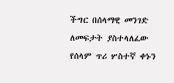ችግር በሰላማዊ መንገድ ለመፍታት ያስተላለፈው የሰላም ጥሪ ሦስተኛ ቀኑን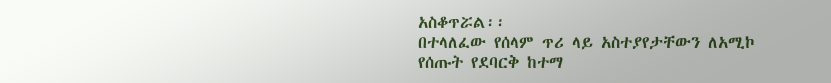አስቆጥሯል፡፡
በተላለፈው የሰላም ጥሪ ላይ አስተያየታቸውን ለአሚኮ የሰጡት የደባርቅ ከተማ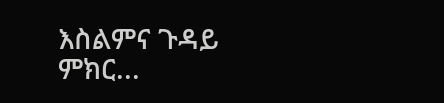እስልምና ጉዳይ ምክር...